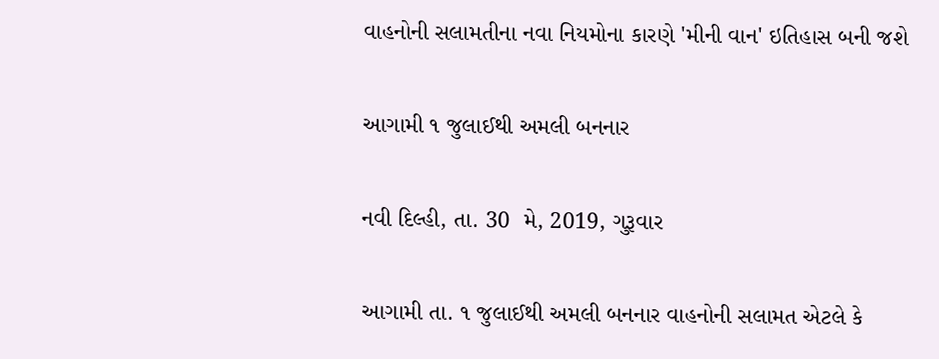વાહનોની સલામતીના નવા નિયમોના કારણે 'મીની વાન' ઇતિહાસ બની જશે

આગામી ૧ જુલાઈથી અમલી બનનાર

નવી દિલ્હી, તા. 30  મે, 2019, ગુરૂવાર

આગામી તા. ૧ જુલાઈથી અમલી બનનાર વાહનોની સલામત એટલે કે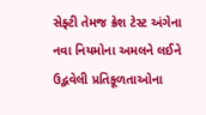સેફ્ટી તેમજ ક્રેશ ટેસ્ટ અંગેના નવા નિયમોના અમલને લઈને ઉદ્ભવેલી પ્રતિકૂળતાઓના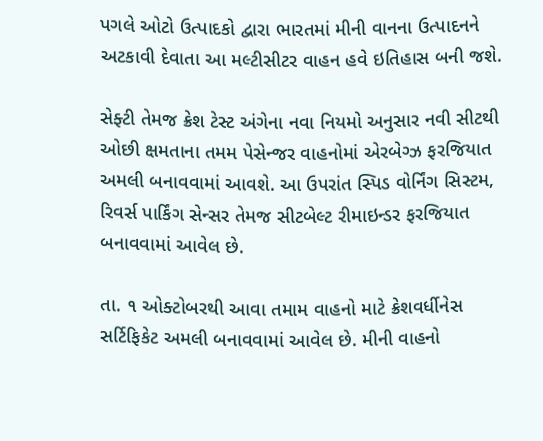પગલે ઓટો ઉત્પાદકો દ્વારા ભારતમાં મીની વાનના ઉત્પાદનને અટકાવી દેવાતા આ મલ્ટીસીટર વાહન હવે ઇતિહાસ બની જશે.

સેફ્ટી તેમજ ક્રેશ ટેસ્ટ અંગેના નવા નિયમો અનુસાર નવી સીટથી ઓછી ક્ષમતાના તમમ પેસેન્જર વાહનોમાં એરબેગ્ઝ ફરજિયાત અમલી બનાવવામાં આવશે. આ ઉપરાંત સ્પિડ વોર્નિંગ સિસ્ટમ, રિવર્સ પાર્કિંગ સેન્સર તેમજ સીટબેલ્ટ રીમાઇન્ડર ફરજિયાત બનાવવામાં આવેલ છે.

તા. ૧ ઓક્ટોબરથી આવા તમામ વાહનો માટે ક્રેશવર્ધીનેસ સર્ટિફિકેટ અમલી બનાવવામાં આવેલ છે. મીની વાહનો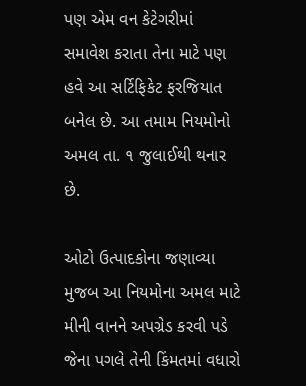પણ એમ વન કેટેગરીમાં સમાવેશ કરાતા તેના માટે પણ હવે આ સર્ટિફિકેટ ફરજિયાત બનેલ છે. આ તમામ નિયમોનો અમલ તા. ૧ જુલાઈથી થનાર છે.

ઓટો ઉત્પાદકોના જણાવ્યા મુજબ આ નિયમોના અમલ માટે મીની વાનને અપગ્રેડ કરવી પડે જેના પગલે તેની કિંમતમાં વધારો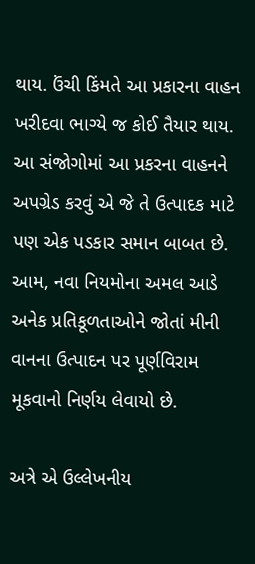થાય. ઉંચી કિંમતે આ પ્રકારના વાહન ખરીદવા ભાગ્યે જ કોઈ તૈયાર થાય. આ સંજોગોમાં આ પ્રકરના વાહનને અપગ્રેડ કરવું એ જે તે ઉત્પાદક માટે પણ એક પડકાર સમાન બાબત છે. આમ, નવા નિયમોના અમલ આડે અનેક પ્રતિકૂળતાઓને જોતાં મીની વાનના ઉત્પાદન પર પૂર્ણવિરામ મૂકવાનો નિર્ણય લેવાયો છે.

અત્રે એ ઉલ્લેખનીય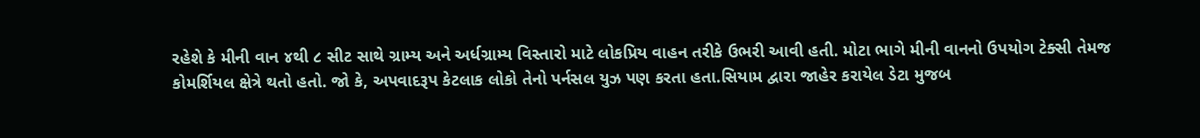રહેશે કે મીની વાન ૪થી ૮ સીટ સાથે ગ્રામ્ય અને અર્ધગ્રામ્ય વિસ્તારો માટે લોકપ્રિય વાહન તરીકે ઉભરી આવી હતી. મોટા ભાગે મીની વાનનો ઉપયોગ ટેક્સી તેમજ કોમર્શિયલ ક્ષેત્રે થતો હતો. જો કે, અપવાદરૂપ કેટલાક લોકો તેનો પર્નસલ યુઝ પણ કરતા હતા.સિયામ દ્વારા જાહેર કરાયેલ ડેટા મુજબ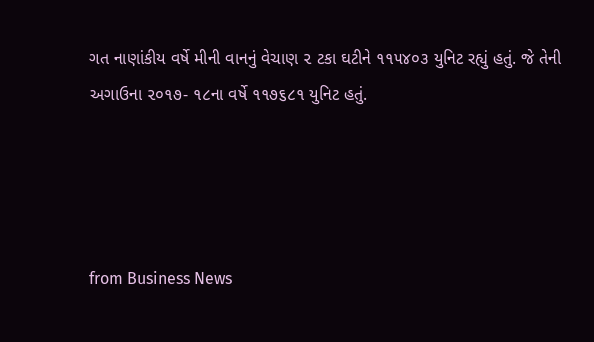ગત નાણાંકીય વર્ષે મીની વાનનું વેચાણ ૨ ટકા ઘટીને ૧૧૫૪૦૩ યુનિટ રહ્યું હતું. જે તેની અગાઉના ૨૦૧૭- ૧૮ના વર્ષે ૧૧૭૬૮૧ યુનિટ હતું.




from Business News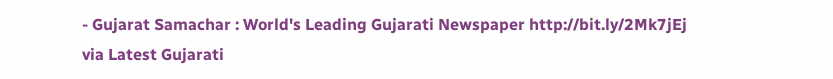- Gujarat Samachar : World's Leading Gujarati Newspaper http://bit.ly/2Mk7jEj
via Latest Gujarati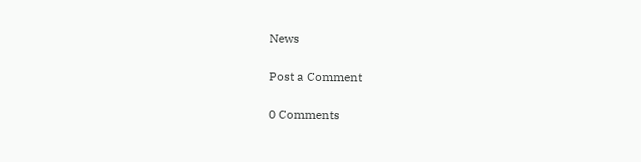News

Post a Comment

0 Comments